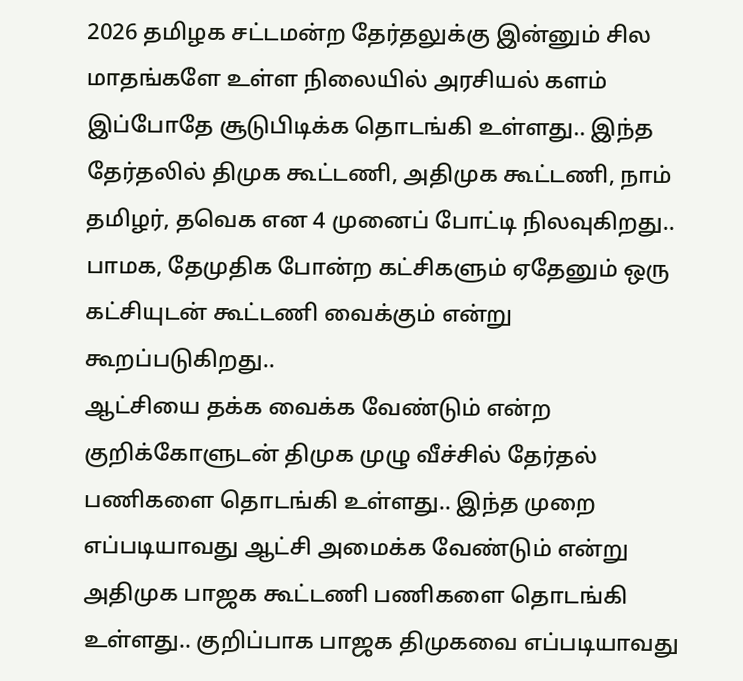2026 தமிழக சட்டமன்ற தேர்தலுக்கு இன்னும் சில மாதங்களே உள்ள நிலையில் அரசியல் களம் இப்போதே சூடுபிடிக்க தொடங்கி உள்ளது.. இந்த தேர்தலில் திமுக கூட்டணி, அதிமுக கூட்டணி, நாம் தமிழர், தவெக என 4 முனைப் போட்டி நிலவுகிறது.. பாமக, தேமுதிக போன்ற கட்சிகளும் ஏதேனும் ஒரு கட்சியுடன் கூட்டணி வைக்கும் என்று கூறப்படுகிறது..
ஆட்சியை தக்க வைக்க வேண்டும் என்ற குறிக்கோளுடன் திமுக முழு வீச்சில் தேர்தல் பணிகளை தொடங்கி உள்ளது.. இந்த முறை எப்படியாவது ஆட்சி அமைக்க வேண்டும் என்று அதிமுக பாஜக கூட்டணி பணிகளை தொடங்கி உள்ளது.. குறிப்பாக பாஜக திமுகவை எப்படியாவது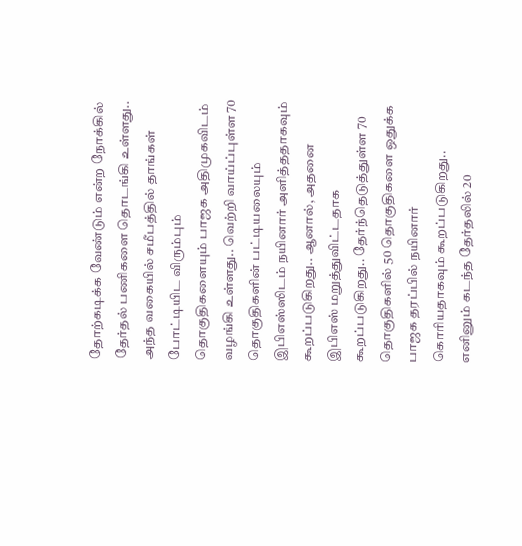தோற்கடிக்க வேண்டும் என்ற நோக்கில் தேர்தல் பணிகளை தொடங்கி உள்ளது..
அந்த வகையில் சமீபத்தில் தாங்கள் போட்டியிட விரும்பும் தொகுதிகளையும் பாஜக அதிமுகவிடம் வழங்கி உள்ளது.. வெற்றி வாய்ப்புள்ள 70 தொகுதிகளின் பட்டியலையும் இபிஎஸ்ஸிடம் நயினார் அளித்ததாகவும் கூறப்படுகிறது.. ஆனால், அதனை இபிஎஸ் மறுத்துவிட்டதாக கூறப்படுகிறது.. தேர்ந்தெடுத்துள்ள 70 தொகுதிகளில் 50 தொகுதிகளை ஒதுக்க பாஜக தரப்பில் நயினார் கொரியதாகவும் கூறப்படுகிறது.. எனினும் கடந்த தேர்தலில் 20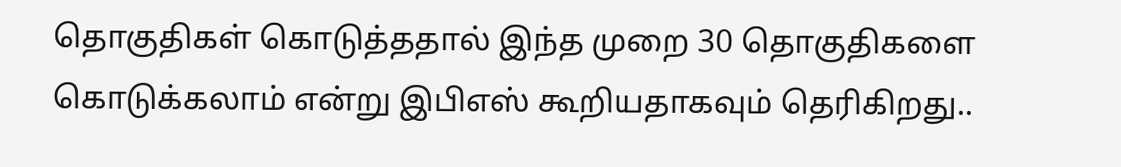தொகுதிகள் கொடுத்ததால் இந்த முறை 30 தொகுதிகளை கொடுக்கலாம் என்று இபிஎஸ் கூறியதாகவும் தெரிகிறது..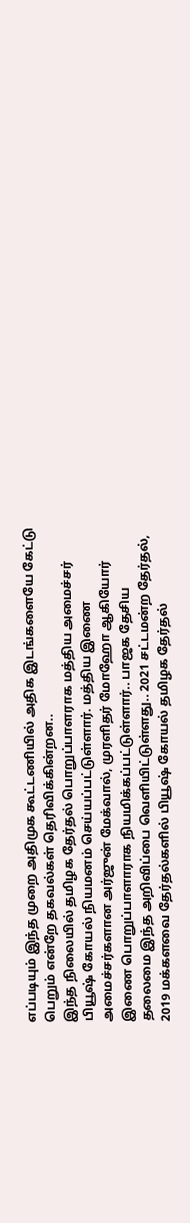எப்படியும் இந்த முறை அதிமுக கூட்டணியில் அதிக இடங்களையே கேட்டு பெறும் என்றே தகவல்கள் தெரிவிக்கின்றன..
இந்த நிலையில் தமிழக தேர்தல் பொறுப்பாளராக மத்திய அமைச்சர் பியூஷ் கோயல் நியமனம் செய்யப்பட்டுள்ளார். மத்திய இணை அமைச்சர்களான அர்ஜுன் மேக்வால், முரளிதர் மோஹோ ஆகியோர் இணை பொறுப்பாளாராக நியமிக்கப்பட்டுள்ளார்.. பாஜக தேசிய தலைமை இந்த அறிவிப்பை வெளியிட்டுள்ளது.. 2021 சட்டமன்ற தேர்தல், 2019 மக்களவை தேர்தல்களில் பியூஷ் கோயல் தமிழக தேர்தல்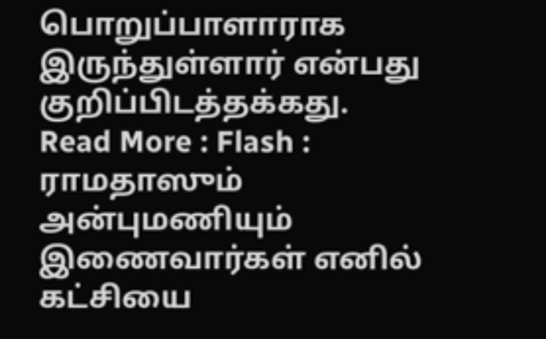பொறுப்பாளாராக இருந்துள்ளார் என்பது குறிப்பிடத்தக்கது.
Read More : Flash : ராமதாஸும் அன்புமணியும் இணைவார்கள் எனில் கட்சியை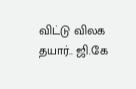விட்டு விலக தயார்.. ஜி.கே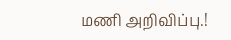மணி அறிவிப்பு.!